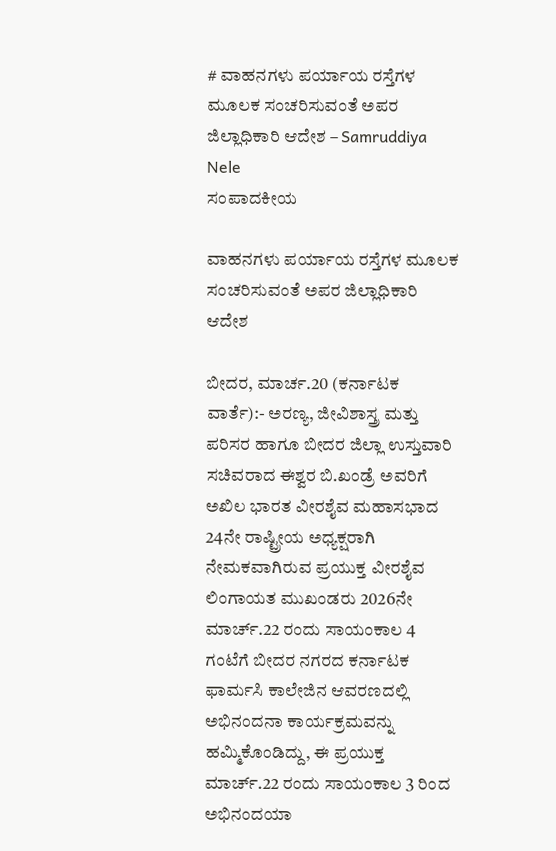# ವಾಹನಗಳು ಪರ್ಯಾಯ ರಸ್ತೆಗಳ ಮೂಲಕ ಸಂಚರಿಸುವಂತೆ ಅಪರ ಜಿಲ್ಲಾಧಿಕಾರಿ ಆದೇಶ – Samruddiya Nele
ಸಂಪಾದಕೀಯ

ವಾಹನಗಳು ಪರ್ಯಾಯ ರಸ್ತೆಗಳ ಮೂಲಕ ಸಂಚರಿಸುವಂತೆ ಅಪರ ಜಿಲ್ಲಾಧಿಕಾರಿ ಆದೇಶ

ಬೀದರ, ಮಾರ್ಚ.20 (ಕರ್ನಾಟಕ ವಾರ್ತೆ):- ಅರಣ್ಯ, ಜೀವಿಶಾಸ್ತ್ರ ಮತ್ತು ಪರಿಸರ ಹಾಗೂ ಬೀದರ ಜಿಲ್ಲಾ ಉಸ್ತುವಾರಿ ಸಚಿವರಾದ ಈಶ್ವರ ಬಿ.ಖಂಡ್ರೆ ಅವರಿಗೆ ಅಖಿಲ ಭಾರತ ವೀರಶೈವ ಮಹಾಸಭಾದ 24ನೇ ರಾಷ್ಟ್ರೀಯ ಅಧ್ಯಕ್ಷರಾಗಿ ನೇಮಕವಾಗಿರುವ ಪ್ರಯುಕ್ತ ವೀರಶೈವ ಲಿಂಗಾಯತ ಮುಖಂಡರು 2026ನೇ ಮಾರ್ಚ್.22 ರಂದು ಸಾಯಂಕಾಲ 4 ಗಂಟೆಗೆ ಬೀದರ ನಗರದ ಕರ್ನಾಟಕ ಫಾರ್ಮಸಿ ಕಾಲೇಜಿನ ಆವರಣದಲ್ಲಿ ಅಭಿನಂದನಾ ಕಾರ್ಯಕ್ರಮವನ್ನು ಹಮ್ಮಿಕೊಂಡಿದ್ದು, ಈ ಪ್ರಯುಕ್ತ ಮಾರ್ಚ್.22 ರಂದು ಸಾಯಂಕಾಲ 3 ರಿಂದ ಅಭಿನಂದಯಾ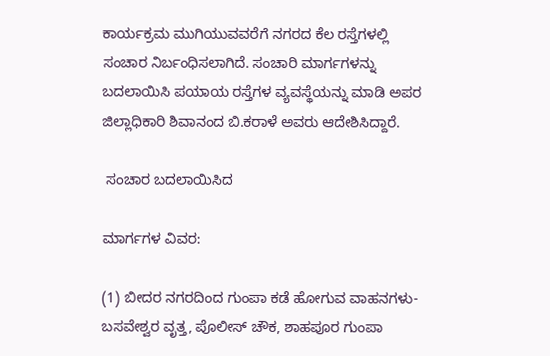ಕಾರ್ಯಕ್ರಮ ಮುಗಿಯುವವರೆಗೆ ನಗರದ ಕೆಲ ರಸ್ತೆಗಳಲ್ಲಿ ಸಂಚಾರ ನಿರ್ಬಂಧಿಸಲಾಗಿದೆ. ಸಂಚಾರಿ ಮಾರ್ಗಗಳನ್ನು ಬದಲಾಯಿಸಿ ಪಯಾಯ ರಸ್ತೆಗಳ ವ್ಯವಸ್ಥೆಯನ್ನು ಮಾಡಿ ಅಪರ ಜಿಲ್ಲಾಧಿಕಾರಿ ಶಿವಾನಂದ ಬಿ.ಕರಾಳೆ ಅವರು ಆದೇಶಿಸಿದ್ದಾರೆ.

 ಸಂಚಾರ ಬದಲಾಯಿಸಿದ

ಮಾರ್ಗಗಳ ವಿವರ:

(1) ಬೀದರ ನಗರದಿಂದ ಗುಂಪಾ ಕಡೆ ಹೋಗುವ ವಾಹನಗಳು-ಬಸವೇಶ್ವರ ವೃತ್ತ, ಪೊಲೀಸ್ ಚೌಕ, ಶಾಹಪೂರ ಗುಂಪಾ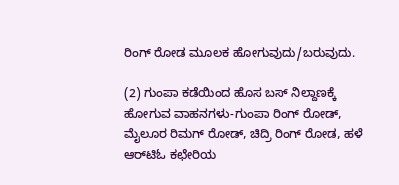ರಿಂಗ್ ರೋಡ ಮೂಲಕ ಹೋಗುವುದು/ಬರುವುದು.

(2) ಗುಂಪಾ ಕಡೆಯಿಂದ ಹೊಸ ಬಸ್ ನಿಲ್ದಾಣಕ್ಕೆ ಹೋಗುವ ವಾಹನಗಳು-ಗುಂಪಾ ರಿಂಗ್ ರೋಡ್, ಮೈಲೂರ ರಿಮಗ್ ರೋಡ್, ಚಿದ್ರಿ ರಿಂಗ್ ರೋಡ, ಹಳೆ ಆರ್‌ಟಿಓ ಕಛೇರಿಯ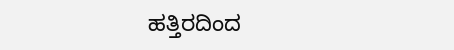ಹತ್ತಿರದಿಂದ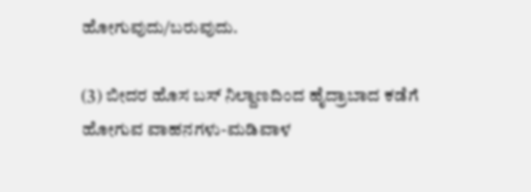ಹೋಗುವುದು/ಬರುವುದು.

(3) ಬೀದರ ಹೊಸ ಬಸ್ ನಿಲ್ದಾಣದಿಂದ ಹೈದ್ರಾಬಾದ ಕಡೆಗೆ ಹೋಗುವ ವಾಹನಗಳು-ಮಡಿವಾಳ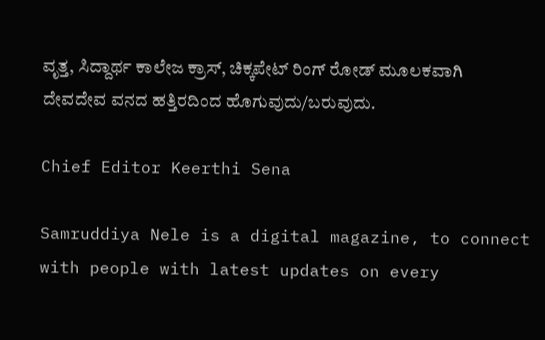ವೃತ್ತ, ಸಿದ್ದಾರ್ಥ ಕಾಲೇಜ ಕ್ರಾಸ್, ಚಿಕ್ಕಪೇಟ್ ರಿಂಗ್ ರೋಡ್ ಮೂಲಕವಾಗಿ ದೇವದೇವ ವನದ ಹತ್ತಿರದಿಂದ ಹೊಗುವುದು/ಬರುವುದು.

Chief Editor Keerthi Sena

Samruddiya Nele is a digital magazine, to connect with people with latest updates on every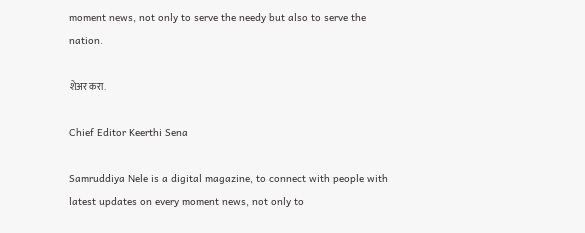moment news, not only to serve the needy but also to serve the nation.

शेअर करा.

Chief Editor Keerthi Sena

Samruddiya Nele is a digital magazine, to connect with people with latest updates on every moment news, not only to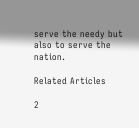serve the needy but also to serve the nation.

Related Articles

2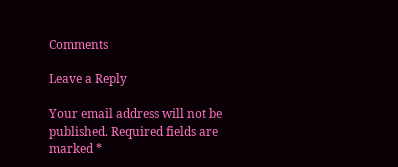Comments

Leave a Reply

Your email address will not be published. Required fields are marked *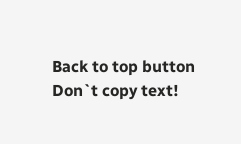Back to top button
Don`t copy text!